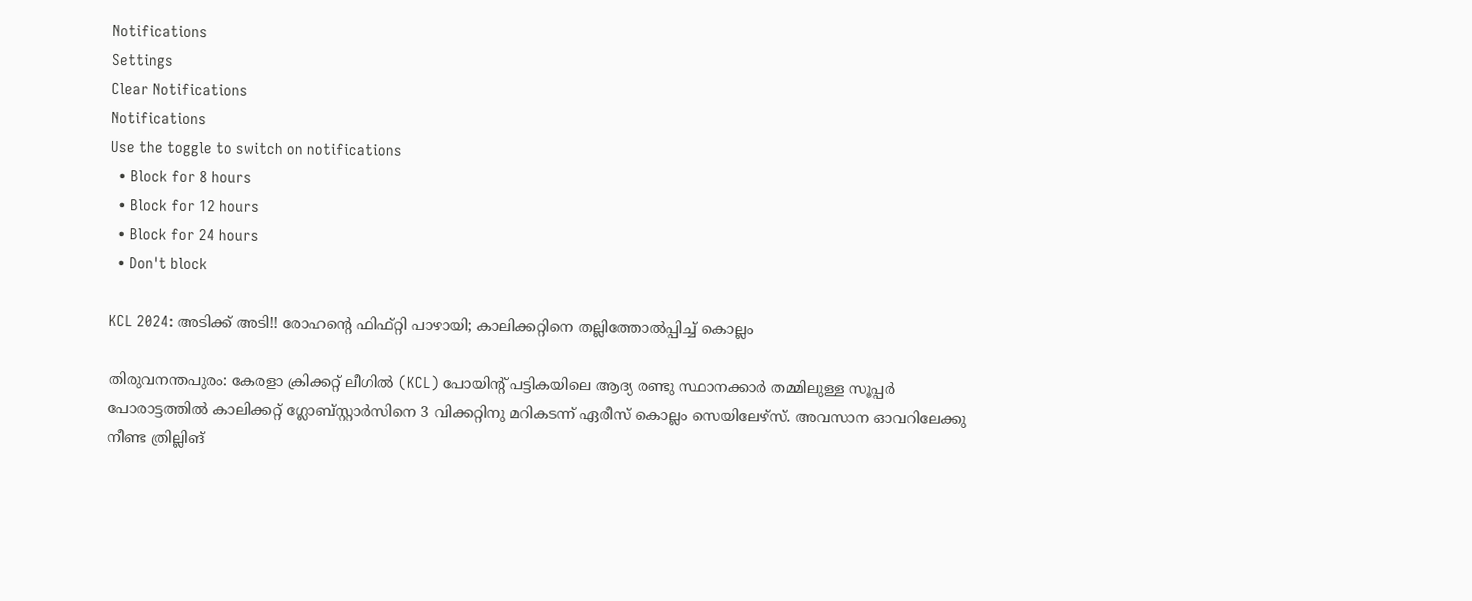Notifications
Settings
Clear Notifications
Notifications
Use the toggle to switch on notifications
  • Block for 8 hours
  • Block for 12 hours
  • Block for 24 hours
  • Don't block

KCL 2024: അടിക്ക് അടി!! രോഹന്റെ ഫിഫ്റ്റി പാഴായി; കാലിക്കറ്റിനെ തല്ലിത്തോല്‍പ്പിച്ച് കൊല്ലം

തിരുവനന്തപുരം: കേരളാ ക്രിക്കറ്റ് ലീഗില്‍ (KCL) പോയിന്റ് പട്ടികയിലെ ആദ്യ രണ്ടു സ്ഥാനക്കാര്‍ തമ്മിലുള്ള സൂപ്പര്‍ പോരാട്ടത്തില്‍ കാലിക്കറ്റ് ഗ്ലോബ്‌സ്റ്റാര്‍സിനെ 3 വിക്കറ്റിനു മറികടന്ന് ഏരീസ് കൊല്ലം സെയിലേഴ്‌സ്. അവസാന ഓവറിലേക്കു നീണ്ട ത്രില്ലിങ്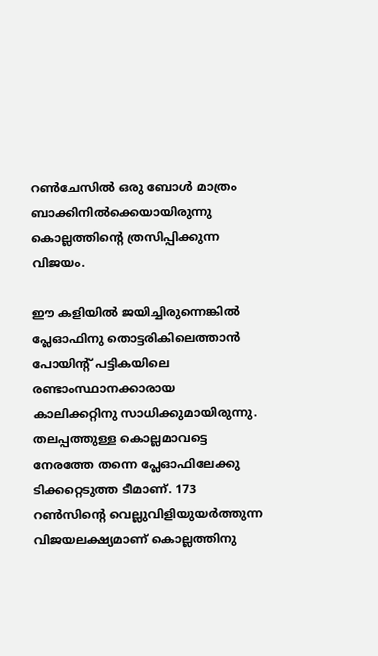റണ്‍ചേസില്‍ ഒരു ബോള്‍ മാത്രം ബാക്കിനില്‍ക്കെയായിരുന്നു കൊല്ലത്തിന്റെ ത്രസിപ്പിക്കുന്ന വിജയം.

ഈ കളിയില്‍ ജയിച്ചിരുന്നെങ്കില്‍ പ്ലേഓഫിനു തൊട്ടരികിലെത്താന്‍ പോയിന്റ് പട്ടികയിലെ രണ്ടാംസ്ഥാനക്കാരായ കാലിക്കറ്റിനു സാധിക്കുമായിരുന്നു. തലപ്പത്തുള്ള കൊല്ലമാവട്ടെ നേരത്തേ തന്നെ പ്ലേഓഫിലേക്കു ടിക്കറ്റെടുത്ത ടീമാണ്. 173 റണ്‍സിന്റെ വെല്ലുവിളിയുയര്‍ത്തുന്ന വിജയലക്ഷ്യമാണ് കൊല്ലത്തിനു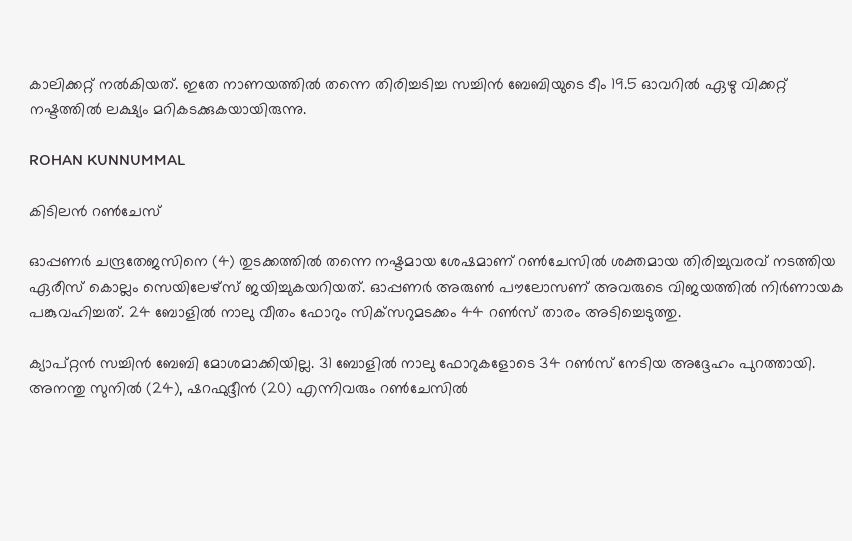കാലിക്കറ്റ് നല്‍കിയത്. ഇതേ നാണയത്തില്‍ തന്നെ തിരിച്ചടിച്ച സച്ചിന്‍ ബേബിയുടെ ടീം 19.5 ഓവറില്‍ ഏഴു വിക്കറ്റ് നഷ്ടത്തില്‍ ലക്ഷ്യം മറികടക്കുകയായിരുന്നു.

ROHAN KUNNUMMAL

കിടിലന്‍ റണ്‍ചേസ്

ഓപ്പണര്‍ ചന്ദ്രതേജസിനെ (4) തുടക്കത്തില്‍ തന്നെ നഷ്ടമായ ശേഷമാണ് റണ്‍ചേസില്‍ ശക്തമായ തിരിച്ചുവരവ് നടത്തിയ ഏരീസ് കൊല്ലം സെയിലേഴ്‌സ് ജയിച്ചുകയറിയത്. ഓപ്പണര്‍ അരുണ്‍ പൗലോസണ് അവരുടെ വിജയത്തില്‍ നിര്‍ണായക പങ്കുവഹിച്ചത്. 24 ബോളില്‍ നാലു വീതം ഫോറും സിക്‌സറുമടക്കം 44 റണ്‍സ് താരം അടിച്ചെടുത്തു.

ക്യാപ്റ്റന്‍ സച്ചിന്‍ ബേബി മോശമാക്കിയില്ല. 31 ബോളില്‍ നാലു ഫോറുകളോടെ 34 റണ്‍സ് നേടിയ അദ്ദേഹം പുറത്തായി. അനന്തു സുനില്‍ (24), ഷറഫുദ്ദീന്‍ (20) എന്നിവരും റണ്‍ചേസില്‍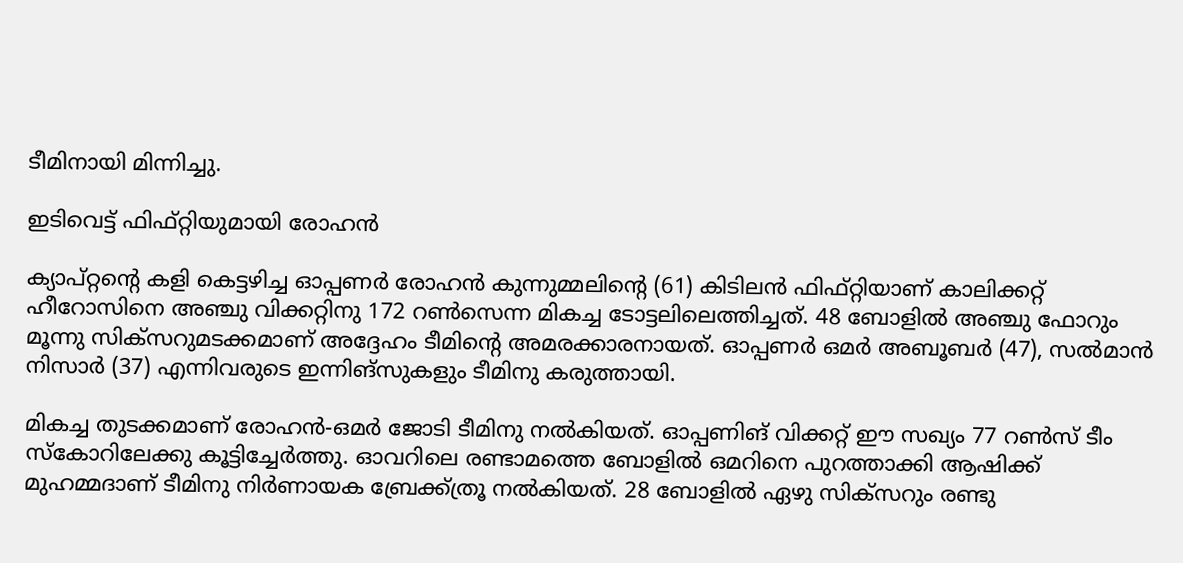ടീമിനായി മിന്നിച്ചു.

ഇടിവെട്ട് ഫിഫ്റ്റിയുമായി രോഹന്‍

ക്യാപ്റ്റന്‍റെ കളി കെട്ടഴിച്ച ഓപ്പണര്‍ രോഹന്‍ കുന്നുമ്മലിന്റെ (61) കിടിലന്‍ ഫിഫ്റ്റിയാണ് കാലിക്കറ്റ് ഹീറോസിനെ അഞ്ചു വിക്കറ്റിനു 172 റണ്‍സെന്ന മികച്ച ടോട്ടലിലെത്തിച്ചത്. 48 ബോളില്‍ അഞ്ചു ഫോറും മൂന്നു സിക്‌സറുമടക്കമാണ് അദ്ദേഹം ടീമിന്റെ അമരക്കാരനായത്. ഓപ്പണര്‍ ഒമര്‍ അബൂബര്‍ (47), സല്‍മാന്‍ നിസാര്‍ (37) എന്നിവരുടെ ഇന്നിങ്‌സുകളും ടീമിനു കരുത്തായി.

മികച്ച തുടക്കമാണ് രോഹന്‍-ഒമര്‍ ജോടി ടീമിനു നല്‍കിയത്. ഓപ്പണിങ് വിക്കറ്റ് ഈ സഖ്യം 77 റണ്‍സ് ടീം സ്‌കോറിലേക്കു കൂട്ടിച്ചേര്‍ത്തു. ഓവറിലെ രണ്ടാമത്തെ ബോളില്‍ ഒമറിനെ പുറത്താക്കി ആഷിക്ക് മുഹമ്മദാണ് ടീമിനു നിര്‍ണായക ബ്രേക്ക്ത്രൂ നല്‍കിയത്. 28 ബോളില്‍ ഏഴു സിക്‌സറും രണ്ടു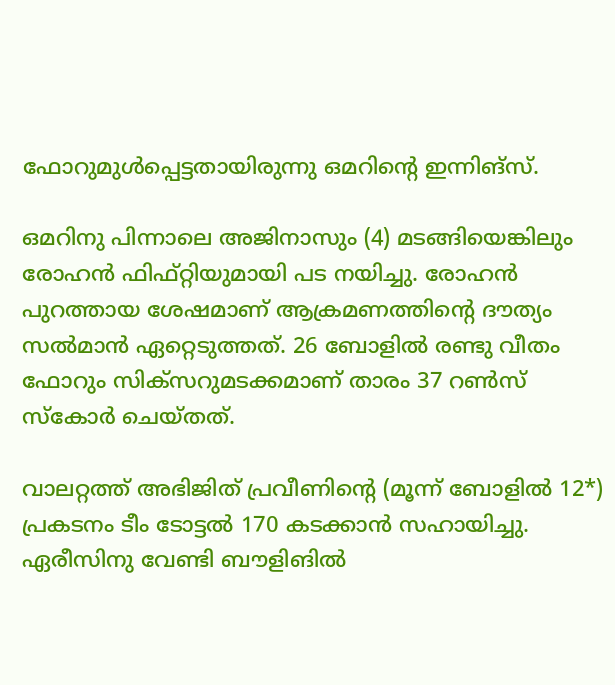ഫോറുമുള്‍പ്പെട്ടതായിരുന്നു ഒമറിന്റെ ഇന്നിങ്‌സ്.

ഒമറിനു പിന്നാലെ അജിനാസും (4) മടങ്ങിയെങ്കിലും രോഹന്‍ ഫിഫ്റ്റിയുമായി പട നയിച്ചു. രോഹന്‍ പുറത്തായ ശേഷമാണ് ആക്രമണത്തിന്റെ ദൗത്യം സല്‍മാന്‍ ഏറ്റെടുത്തത്. 26 ബോളില്‍ രണ്ടു വീതം ഫോറും സിക്‌സറുമടക്കമാണ് താരം 37 റണ്‍സ് സ്‌കോര്‍ ചെയ്തത്.

വാലറ്റത്ത് അഭിജിത് പ്രവീണിന്റെ (മൂന്ന് ബോളില്‍ 12*) പ്രകടനം ടീം ടോട്ടല്‍ 170 കടക്കാന്‍ സഹായിച്ചു. ഏരീസിനു വേണ്ടി ബൗളിങില്‍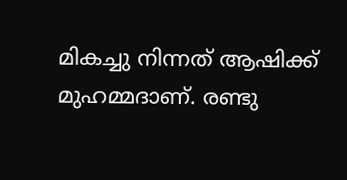മികച്ചു നിന്നത് ആഷിക്ക് മുഹമ്മദാണ്. രണ്ടു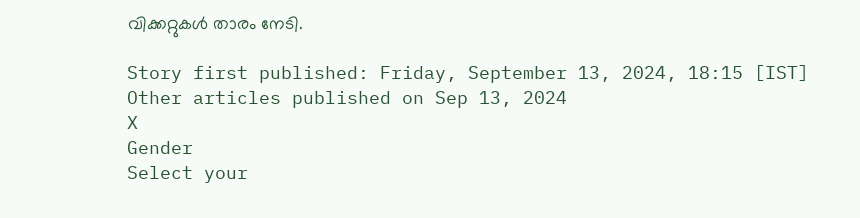വിക്കറ്റുകള്‍ താരം നേടി.

Story first published: Friday, September 13, 2024, 18:15 [IST]
Other articles published on Sep 13, 2024
X
Gender
Select your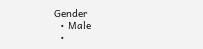Gender
  • Male
  •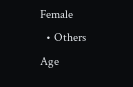Female
  • Others
Age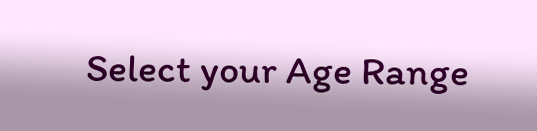Select your Age Range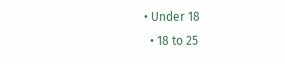• Under 18
  • 18 to 25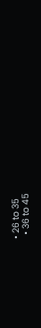• 26 to 35
  • 36 to 45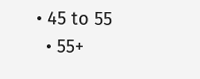• 45 to 55
  • 55+